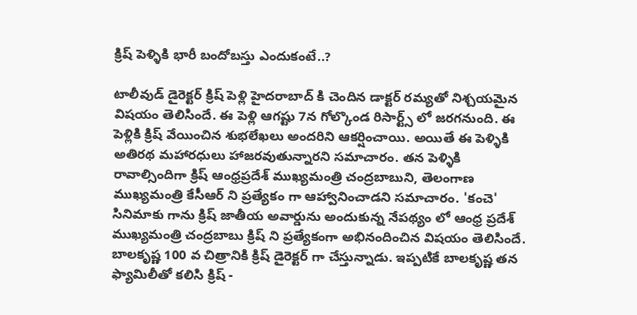క్రిష్ పెళ్ళికి భారీ బందోబస్తు ఎందుకంటే..?

టాలీవుడ్ డైరెక్టర్ క్రిష్ పెళ్లి హైదరాబాద్ కి చెందిన డాక్టర్ రమ్యతో నిశ్చయమైన విషయం తెలిసిందే. ఈ పెళ్లి ఆగష్టు 7న గోల్కొండ రిసార్ట్స్ లో జరగనుంది. ఈ పెళ్లికి క్రిష్ వేయించిన శుభలేఖలు అందరిని ఆకర్షించాయి. అయితే ఈ పెళ్ళికి అతిరథ మహారధులు హాజరవుతున్నారని సమాచారం. తన పెళ్ళికి రావాల్సిందిగా క్రిష్ ఆంధ్రప్రదేశ్ ముఖ్యమంత్రి చంద్రబాబుని, తెలంగాణ ముఖ్యమంత్రి కేసీఆర్ ని ప్రత్యేకం గా ఆహ్వానించాడని సమాచారం. 'కంచె' సినిమాకు గాను క్రిష్ జాతీయ అవార్డును అందుకున్న నేపథ్యం లో ఆంధ్ర ప్రదేశ్ ముఖ్యమంత్రి చంద్రబాబు క్రిష్ ని ప్రత్యేకంగా అభినందించిన విషయం తెలిసిందే. బాలకృష్ణ 100 వ చిత్రానికి క్రిష్ డైరెక్టర్ గా చేస్తున్నాడు. ఇప్పటికే బాలకృష్ణ తన ఫ్యామిలీతో కలిసి క్రిష్ -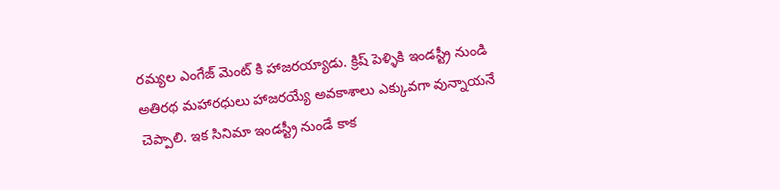రమ్యల ఎంగేజ్ మెంట్ కి హాజరయ్యాడు. క్రిష్ పెళ్ళికి ఇండస్ట్రీ నుండి అతిరథ మహారధులు హాజరయ్యే అవకాశాలు ఎక్కువగా వున్నాయనే చెప్పాలి. ఇక సినిమా ఇండస్ట్రీ నుండే కాక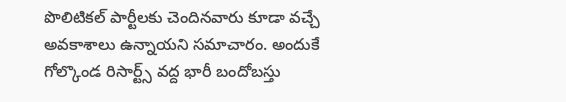పొలిటికల్ పార్టీలకు చెందినవారు కూడా వచ్చే అవకాశాలు ఉన్నాయని సమాచారం. అందుకే గోల్కొండ రిసార్ట్స్ వద్ద భారీ బందోబస్తు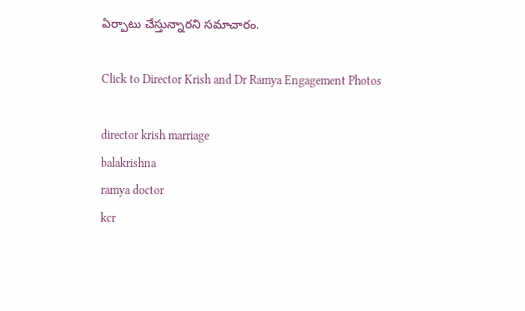ఏర్పాటు చేస్తున్నారని సమాచారం.

Click to Director Krish and Dr Ramya Engagement Photos

director krish marriage
balakrishna
ramya doctor
kcr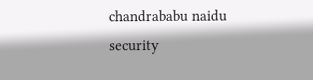chandrababu naidu
security